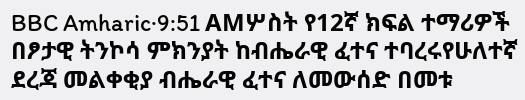BBC Amharic·9:51 AMሦስት የ12ኛ ክፍል ተማሪዎች በፆታዊ ትንኮሳ ምክንያት ከብሔራዊ ፈተና ተባረሩየሁለተኛ ደረጃ መልቀቂያ ብሔራዊ ፈተና ለመውሰድ በመቱ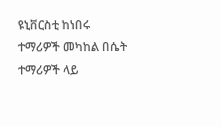ዩኒቨርስቲ ከነበሩ ተማሪዎች መካከል በሴት ተማሪዎች ላይ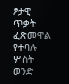ፆታዊ ጥቃት ፈጽመዋል የተባሉ ሦስት ወንድ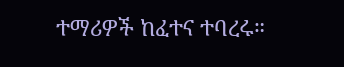ተማሪዎች ከፈተና ተባረሩ።